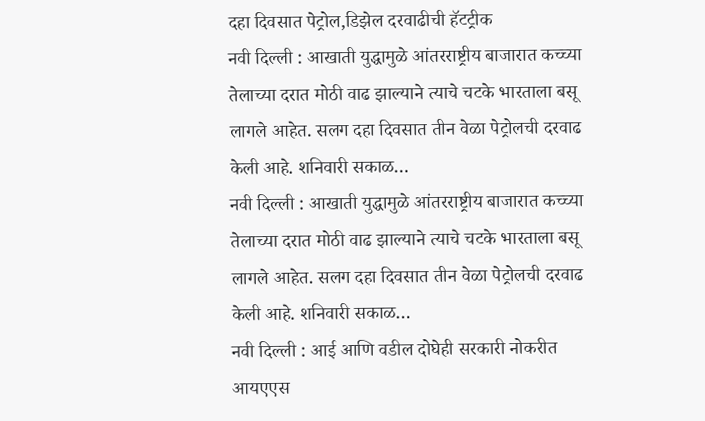दहा दिवसात पेट्रोल,डिझेल दरवाढीची हॅटट्रीक
नवी दिल्ली : आखाती युद्धामुळे आंतरराष्ट्रीय बाजारात कच्च्या तेलाच्या दरात मोठी वाढ झाल्याने त्याचे चटके भारताला बसू लागले आहेत. सलग दहा दिवसात तीन वेळा पेट्रोलची दरवाढ केली आहे. शनिवारी सकाळ…
नवी दिल्ली : आखाती युद्धामुळे आंतरराष्ट्रीय बाजारात कच्च्या तेलाच्या दरात मोठी वाढ झाल्याने त्याचे चटके भारताला बसू लागले आहेत. सलग दहा दिवसात तीन वेळा पेट्रोलची दरवाढ केली आहे. शनिवारी सकाळ…
नवी दिल्ली : आई आणि वडील दोघेही सरकारी नोकरीत आयएएस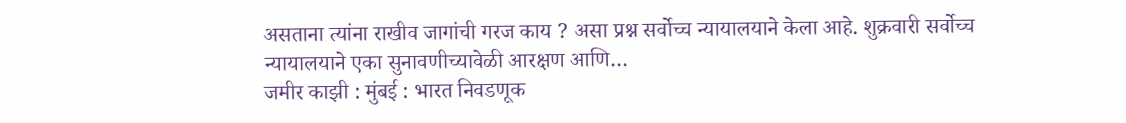असताना त्यांना राखीव जागांची गरज काय ? असा प्रश्न सर्वोच्च न्यायालयाने केला आहे. शुक्रवारी सर्वोच्च न्यायालयाने एका सुनावणीच्यावेळी आरक्षण आणि…
जमीर काझी : मुंबई : भारत निवडणूक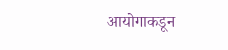आयोगाकडून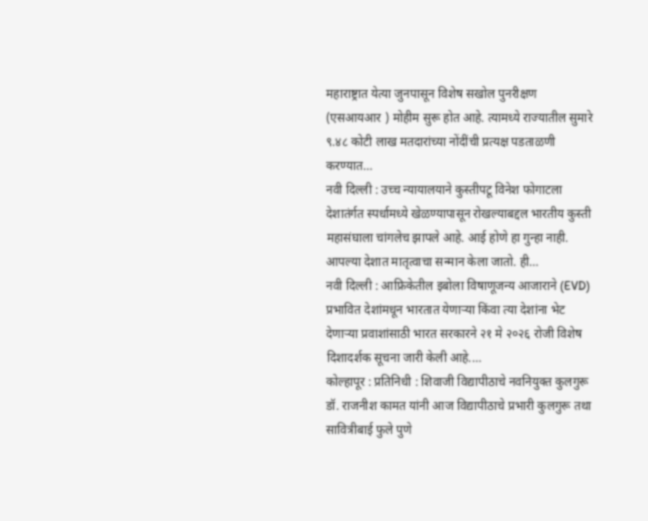महाराष्ट्रात येत्या जुनपासून विशेष सखोल पुनरीक्षण (एसआयआर ) मोहीम सुरू होत आहे. त्यामध्ये राज्यातील सुमारे ९.४८ कोटी लाख मतदारांच्या नोंदींची प्रत्यक्ष पडताळणी करण्यात…
नवी दिल्ली : उच्च न्यायालयाने कुस्तीपटू विनेश फोगाटला देशातंर्गत स्पर्धामध्ये खेळण्यापासून रोखल्याबद्दल भारतीय कुस्ती महासंघाला चांगलेच झापले आहे. आई होणे हा गुन्हा नाही. आपल्या देशात मातृत्वाचा सन्मान केला जातो. ही…
नवी दिल्ली : आफ्रिकेतील इबोला विषाणूजन्य आजाराने (EVD) प्रभावित देशांमधून भारतात येणाऱ्या किंवा त्या देशांना भेट देणाऱ्या प्रवाशांसाठी भारत सरकारने २१ मे २०२६ रोजी विशेष दिशादर्शक सूचना जारी केली आहे.…
कोल्हापूर : प्रतिनिधी : शिवाजी विद्यापीठाचे नवनियुक्त कुलगुरू डॉ. राजनीश कामत यांनी आज विद्यापीठाचे प्रभारी कुलगुरू तथा सावित्रीबाई फुले पुणे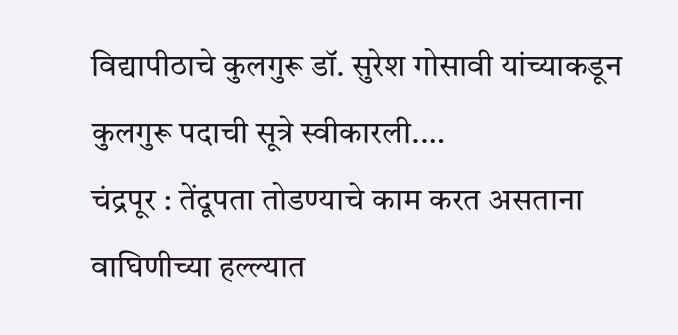विद्यापीठाचे कुलगुरू डॉ. सुरेश गोसावी यांच्याकडून कुलगुरू पदाची सूत्रे स्वीकारली.…
चंद्रपूर : तेंदूपता तोडण्याचे काम करत असताना वाघिणीच्या हल्ल्यात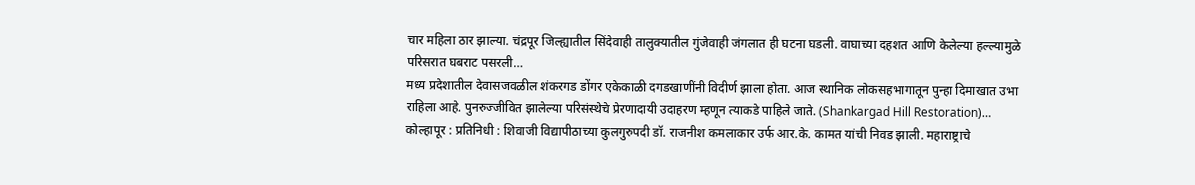चार महिला ठार झाल्या. चंद्रपूर जिल्ह्यातील सिंदेवाही तालुक्यातील गुंजेवाही जंगलात ही घटना घडली. वाघाच्या दहशत आणि केलेल्या हल्ल्यामुळे परिसरात घबराट पसरली…
मध्य प्रदेशातील देवासजवळील शंकरगड डोंगर एकेकाळी दगडखाणींनी विदीर्ण झाला होता. आज स्थानिक लोकसहभागातून पुन्हा दिमाखात उभा राहिला आहे. पुनरुज्जीवित झालेल्या परिसंस्थेचे प्रेरणादायी उदाहरण म्हणून त्याकडे पाहिले जाते. (Shankargad Hill Restoration)…
कोल्हापूर : प्रतिनिधी : शिवाजी विद्यापीठाच्या कुलगुरुपदी डॉ. राजनीश कमलाकार उर्फ आर.के. कामत यांची निवड झाली. महाराष्ट्राचे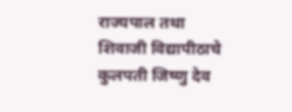राज्यपाल तथा शिवाजी विद्यापीठाचे कुलपती जिष्णु देव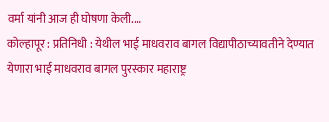वर्मा यांनी आज ही घोषणा केली.…
कोल्हापूर : प्रतिनिधी : येथील भाई माधवराव बागल विद्यापीठाच्यावतीने देण्यात येणारा भाई माधवराव बागल पुरस्कार महाराष्ट्र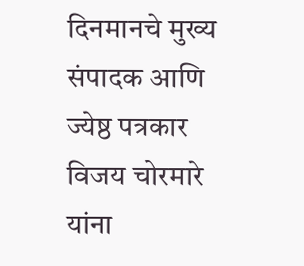दिनमानचे मुख्य संपादक आणि ज्येष्ठ पत्रकार विजय चोरमारे यांना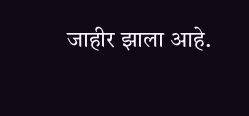जाहीर झाला आहे.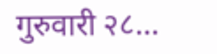गुरुवारी २८…